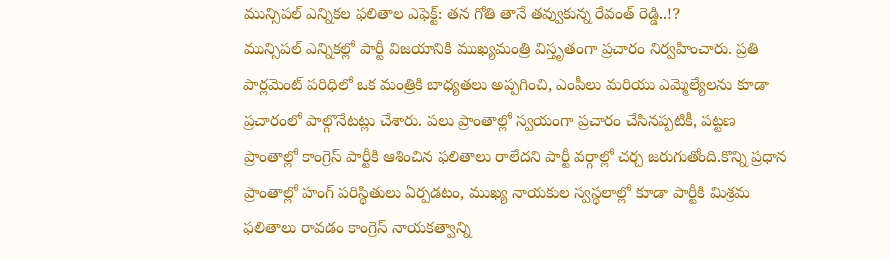మున్సిపల్ ఎన్నికల ఫలితాల ఎఫెక్ట్: తన గోతి తానే తవ్వుకున్న రేవంత్ రెడ్డి..!?
మున్సిపల్ ఎన్నికల్లో పార్టీ విజయానికి ముఖ్యమంత్రి విస్తృతంగా ప్రచారం నిర్వహించారు. ప్రతి పార్లమెంట్ పరిధిలో ఒక మంత్రికి బాధ్యతలు అప్పగించి, ఎంపీలు మరియు ఎమ్మెల్యేలను కూడా ప్రచారంలో పాల్గొనేటట్లు చేశారు. పలు ప్రాంతాల్లో స్వయంగా ప్రచారం చేసినప్పటికీ, పట్టణ ప్రాంతాల్లో కాంగ్రెస్ పార్టీకి ఆశించిన ఫలితాలు రాలేదని పార్టీ వర్గాల్లో చర్చ జరుగుతోంది.కొన్ని ప్రధాన ప్రాంతాల్లో హంగ్ పరిస్థితులు ఏర్పడటం, ముఖ్య నాయకుల స్వస్థలాల్లో కూడా పార్టీకి మిశ్రమ ఫలితాలు రావడం కాంగ్రెస్ నాయకత్వాన్ని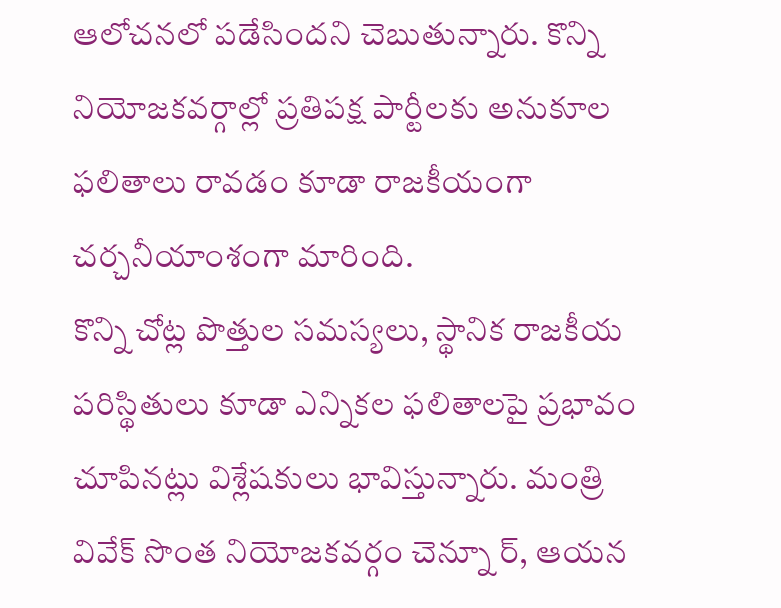ఆలోచనలో పడేసిందని చెబుతున్నారు. కొన్ని నియోజకవర్గాల్లో ప్రతిపక్ష పార్టీలకు అనుకూల ఫలితాలు రావడం కూడా రాజకీయంగా చర్చనీయాంశంగా మారింది.
కొన్ని చోట్ల పొత్తుల సమస్యలు, స్థానిక రాజకీయ పరిస్థితులు కూడా ఎన్నికల ఫలితాలపై ప్రభావం చూపినట్లు విశ్లేషకులు భావిస్తున్నారు. మంత్రి వివేక్ సొంత నియోజకవర్గం చెన్నూ ర్, ఆయన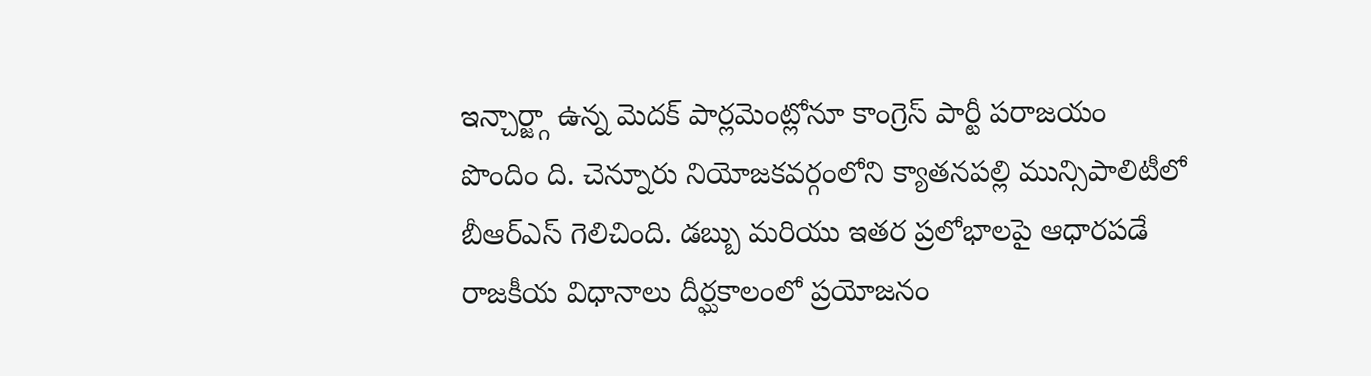ఇన్చార్జ్గా ఉన్న మెదక్ పార్లమెంట్లోనూ కాంగ్రెస్ పార్టీ పరాజయం పొందిం ది. చెన్నూరు నియోజకవర్గంలోని క్యాతనపల్లి మున్సిపాలిటీలో బీఆర్ఎస్ గెలిచింది. డబ్బు మరియు ఇతర ప్రలోభాలపై ఆధారపడే రాజకీయ విధానాలు దీర్ఘకాలంలో ప్రయోజనం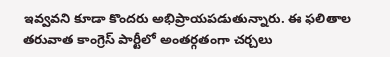ఇవ్వవని కూడా కొందరు అభిప్రాయపడుతున్నారు. ఈ ఫలితాల తరువాత కాంగ్రెస్ పార్టీలో అంతర్గతంగా చర్చలు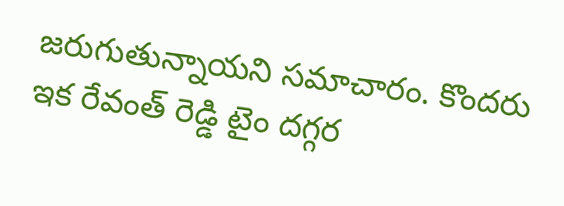జరుగుతున్నాయని సమాచారం. కొందరు ఇక రేవంత్ రెడ్డి టైం దగ్గర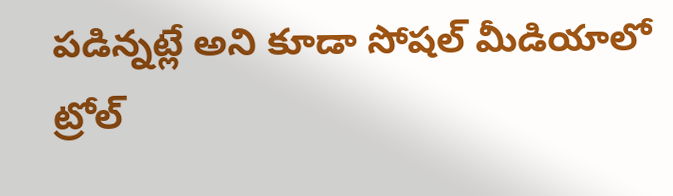పడిన్నట్లే అని కూడా సోషల్ మీడియాలో ట్రోల్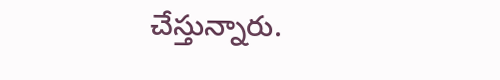చేస్తున్నారు.